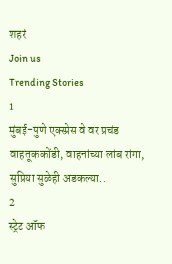शहरं
Join us
Trending Stories
1
मुंबई-पुणे एक्स्प्रेस वे वर प्रचंड वाहतूककोंडी, वाहनांच्या लांब रांगा, सुप्रिया सुळेही अडकल्या..
2
स्ट्रेट ऑफ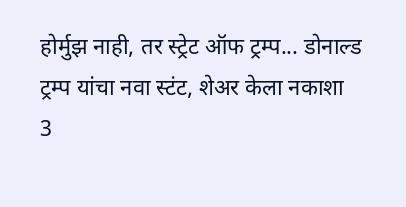होर्मुझ नाही, तर स्ट्रेट ऑफ ट्रम्प... डोनाल्ड ट्रम्प यांचा नवा स्टंट, शेअर केला नकाशा
3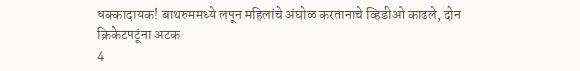धक्कादायक! बाथरुममध्ये लपून महिलांचे अंघोळ करतानाचे व्हिडीओ काढले, दोन क्रिकेटपटूंना अटक
4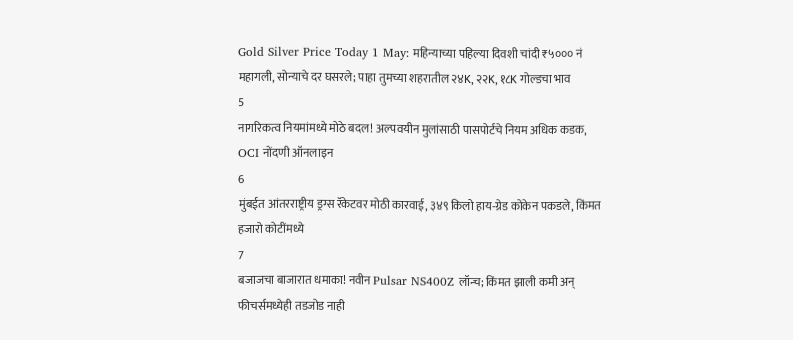Gold Silver Price Today 1 May: महिन्याच्या पहिल्या दिवशी चांदी ₹५००० नं महागली, सोन्याचे दर घसरले; पाहा तुमच्या शहरातील २४K, २२K, १८K गोल्डचा भाव
5
नागरिकत्व नियमांमध्ये मोठे बदल! अल्पवयीन मुलांसाठी पासपोर्टचे नियम अधिक कडक, OCI नोंदणी ऑनलाइन
6
मुंबईत आंतरराष्ट्रीय ड्रग्स रॅकेटवर मोठी कारवाई, ३४९ किलो हाय-ग्रेड कोकेन पकडले, किंमत हजारो कोटींमध्ये
7
बजाजचा बाजारात धमाका! नवीन Pulsar NS400Z लॉन्च; किंमत झाली कमी अन् फीचर्समध्येही तडजोड नाही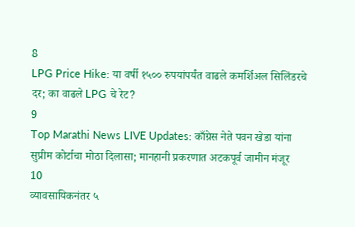8
LPG Price Hike: या वर्षी १५०० रुपयांपर्यंत वाढले कमर्शिअल सिलिंडरचे दर; का वाढले LPG चे रेट?
9
Top Marathi News LIVE Updates: काँग्रेस नेते पवन खेडा यांना सुप्रीम कोर्टाचा मोठा दिलासा; मानहानी प्रकरणात अटकपूर्व जामीन मंजूर
10
व्यावसायिकनंतर ५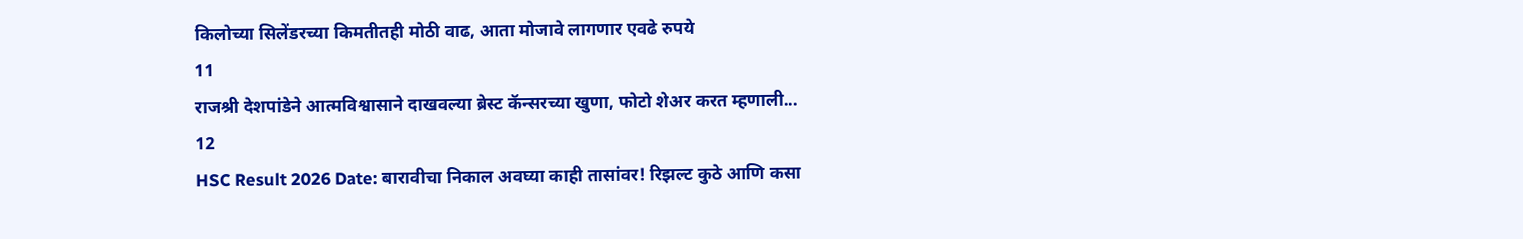किलोच्या सिलेंडरच्या किमतीतही मोठी वाढ, आता मोजावे लागणार एवढे रुपये
11
राजश्री देशपांडेने आत्मविश्वासाने दाखवल्या ब्रेस्ट कॅन्सरच्या खुणा, फोटो शेअर करत म्हणाली...
12
HSC Result 2026 Date: बारावीचा निकाल अवघ्या काही तासांवर! रिझल्ट कुठे आणि कसा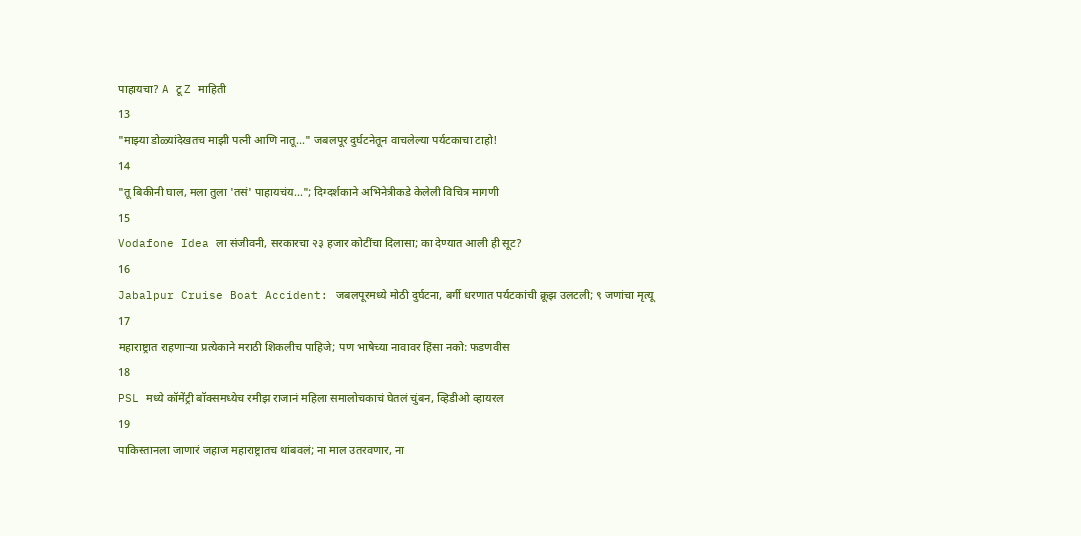पाहायचा? A टू Z माहिती
13
"माझ्या डोळ्यांदेखतच माझी पत्नी आणि नातू..." जबलपूर दुर्घटनेतून वाचलेल्या पर्यटकाचा टाहो!
14
"तू बिकीनी घाल, मला तुला 'तसं' पाहायचंय..."; दिग्दर्शकाने अभिनेत्रीकडे केलेली विचित्र मागणी
15
Vodafone Idea ला संजीवनी, सरकारचा २३ हजार कोटींचा दिलासा; का देण्यात आली ही सूट?
16
Jabalpur Cruise Boat Accident: जबलपूरमध्ये मोठी दुर्घटना, बर्गी धरणात पर्यटकांची क्रूझ उलटली; ९ जणांचा मृत्यू
17
महाराष्ट्रात राहणाऱ्या प्रत्येकाने मराठी शिकलीच पाहिजे; पण भाषेच्या नावावर हिंसा नको: फडणवीस
18
PSL मध्ये कॉमेंट्री बॉक्समध्येच रमीझ राजानं महिला समालोचकाचं घेतलं चुंबन, व्हिडीओ व्हायरल
19
पाकिस्तानला जाणारं जहाज महाराष्ट्रातच थांबवलं; ना माल उतरवणार, ना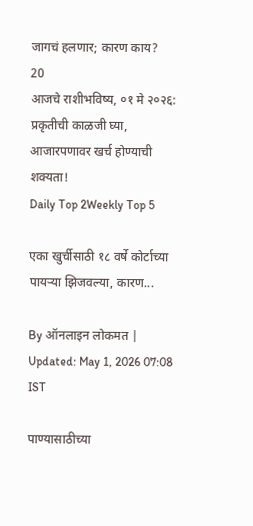जागचं हलणार; कारण काय?
20
आजचे राशीभविष्य, ०१ मे २०२६: प्रकृतीची काळजी घ्या, आजारपणावर खर्च होण्याची शक्यता!
Daily Top 2Weekly Top 5

एका खुर्चीसाठी १८ वर्षे कोर्टाच्या पायऱ्या झिजवल्या, कारण...

By ऑनलाइन लोकमत | Updated: May 1, 2026 07:08 IST

पाण्यासाठीच्या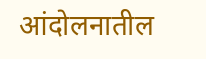आंदोलनातील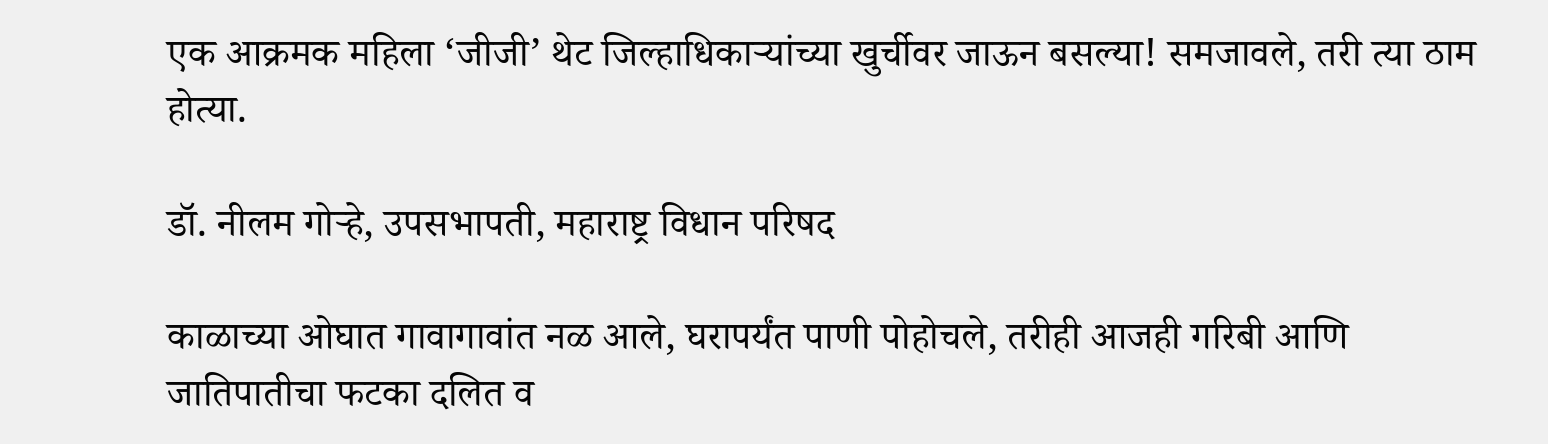एक आक्रमक महिला ‘जीजी’ थेट जिल्हाधिकाऱ्यांच्या खुर्चीवर जाऊन बसल्या! समजावले, तरी त्या ठाम होत्या.

डॉ. नीलम गोऱ्हे, उपसभापती, महाराष्ट्र विधान परिषद

काळाच्या ओघात गावागावांत नळ आले, घरापर्यंत पाणी पोहोचले, तरीही आजही गरिबी आणि जातिपातीचा फटका दलित व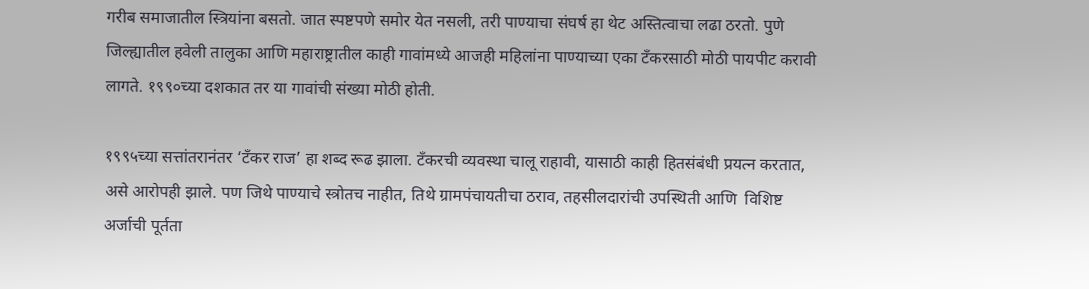गरीब समाजातील स्त्रियांना बसतो. जात स्पष्टपणे समोर येत नसली, तरी पाण्याचा संघर्ष हा थेट अस्तित्वाचा लढा ठरतो. पुणे जिल्ह्यातील हवेली तालुका आणि महाराष्ट्रातील काही गावांमध्ये आजही महिलांना पाण्याच्या एका टँकरसाठी मोठी पायपीट करावी लागते. १९९०च्या दशकात तर या गावांची संख्या मोठी होती.

१९९५च्या सत्तांतरानंतर ‘टँकर राज’ हा शब्द रूढ झाला. टँकरची व्यवस्था चालू राहावी, यासाठी काही हितसंबंधी प्रयत्न करतात, असे आरोपही झाले. पण जिथे पाण्याचे स्त्रोतच नाहीत, तिथे ग्रामपंचायतीचा ठराव, तहसीलदारांची उपस्थिती आणि  विशिष्ट अर्जाची पूर्तता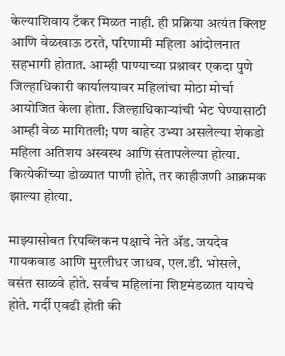केल्याशिवाय टँकर मिळत नाही. ही प्रक्रिया अत्यंत क्लिष्ट आणि वेळखाऊ ठरते, परिणामी महिला आंदोलनात सहभागी होतात. आम्ही पाण्याच्या प्रश्नावर एकदा पुणे जिल्हाधिकारी कार्यालयावर महिलांचा मोठा मोर्चा आयोजित केला होता. जिल्हाधिकाऱ्यांची भेट घेण्यासाठी आम्ही वेळ मागितली; पण बाहेर उभ्या असलेल्या शेकडो महिला अतिशय अस्वस्थ आणि संतापलेल्या होत्या. कित्येकींच्या डोळ्यात पाणी होते, तर काहीजणी आक्रमक झाल्या होत्या.

माझ्यासोबत रिपब्लिकन पक्षाचे नेते ॲड. जयदेव गायकवाड आणि मुरलीधर जाधव, एल.डी. भोसले, वसंत साळवे होते. सर्वच महिलांना शिष्टमंडळात यायचे होते. गर्दी एवढी होती की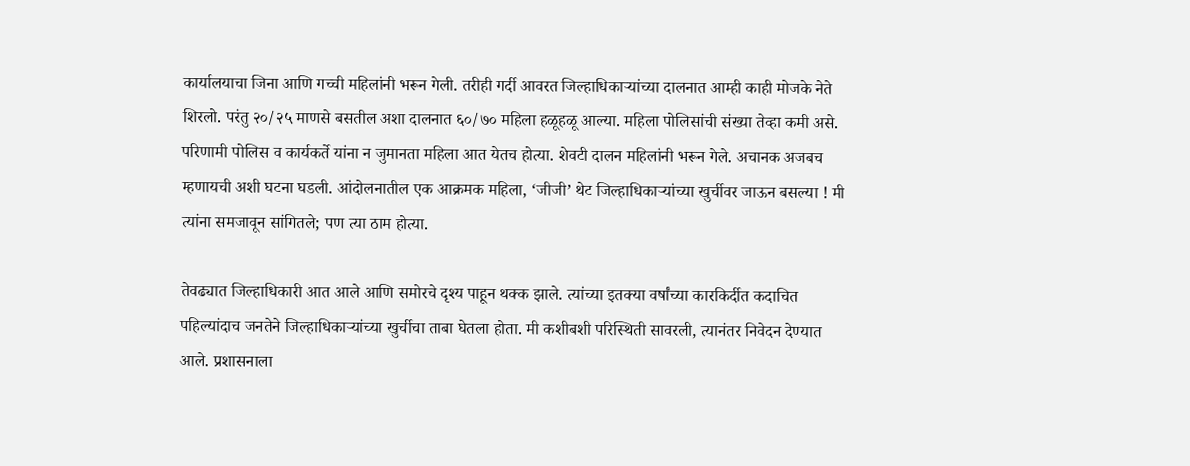कार्यालयाचा जिना आणि गच्ची महिलांनी भरून गेली. तरीही गर्दी आवरत जिल्हाधिकाऱ्यांच्या दालनात आम्ही काही मोजके नेते शिरलो. परंतु २०/२५ माणसे बसतील अशा दालनात ६०/७० महिला हळूहळू आल्या. महिला पोलिसांची संख्या तेव्हा कमी असे. परिणामी पोलिस व कार्यकर्ते यांना न जुमानता महिला आत येतच होत्या. शेवटी दालन महिलांनी भरून गेले. अचानक अजबच म्हणायची अशी घटना घडली. आंदोलनातील एक आक्रमक महिला, ‘जीजी’ थेट जिल्हाधिकाऱ्यांच्या खुर्चीवर जाऊन बसल्या ! मी त्यांना समजावून सांगितले; पण त्या ठाम होत्या.

तेवढ्यात जिल्हाधिकारी आत आले आणि समोरचे दृश्य पाहून थक्क झाले. त्यांच्या इतक्या वर्षांच्या कारकिर्दीत कदाचित पहिल्यांदाच जनतेने जिल्हाधिकाऱ्यांच्या खुर्चीचा ताबा घेतला होता. मी कशीबशी परिस्थिती सावरली, त्यानंतर निवेदन देण्यात आले. प्रशासनाला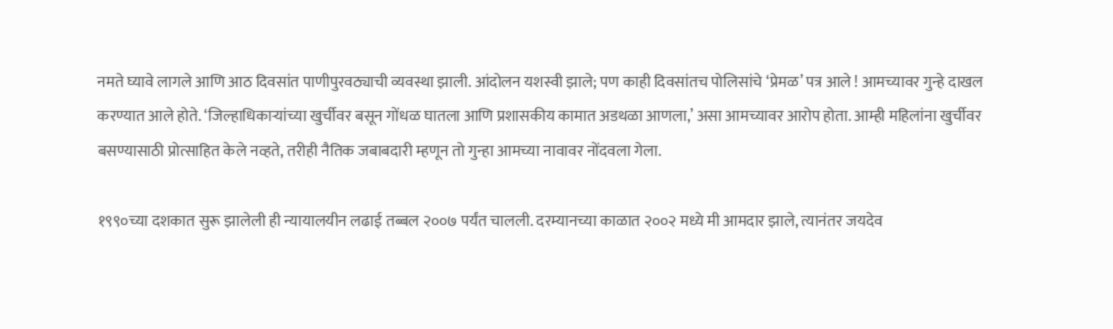नमते घ्यावे लागले आणि आठ दिवसांत पाणीपुरवठ्याची व्यवस्था झाली. आंदोलन यशस्वी झाले; पण काही दिवसांतच पोलिसांचे ‘प्रेमळ’ पत्र आले ! आमच्यावर गुन्हे दाखल करण्यात आले होते. ‘जिल्हाधिकाऱ्यांच्या खुर्चीवर बसून गोंधळ घातला आणि प्रशासकीय कामात अडथळा आणला,’ असा आमच्यावर आरोप होता. आम्ही महिलांना खुर्चीवर बसण्यासाठी प्रोत्साहित केले नव्हते, तरीही नैतिक जबाबदारी म्हणून तो गुन्हा आमच्या नावावर नोंदवला गेला.

१९९०च्या दशकात सुरू झालेली ही न्यायालयीन लढाई तब्बल २००७ पर्यंत चालली. दरम्यानच्या काळात २००२ मध्ये मी आमदार झाले, त्यानंतर जयदेव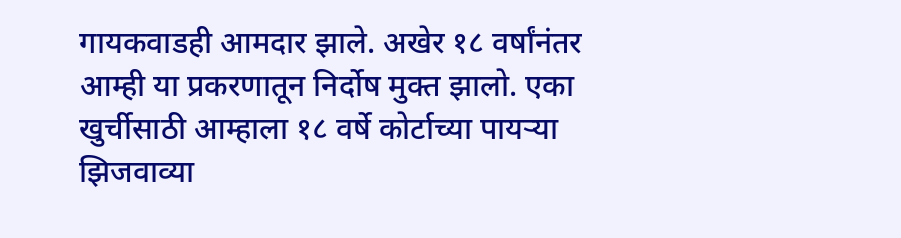गायकवाडही आमदार झाले. अखेर १८ वर्षांनंतर आम्ही या प्रकरणातून निर्दोष मुक्त झालो. एका खुर्चीसाठी आम्हाला १८ वर्षे कोर्टाच्या पायऱ्या झिजवाव्या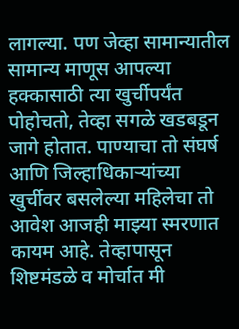लागल्या. पण जेव्हा सामान्यातील सामान्य माणूस आपल्या हक्कासाठी त्या खुर्चीपर्यंत पोहोचतो, तेव्हा सगळे खडबडून जागे होतात. पाण्याचा तो संघर्ष आणि जिल्हाधिकाऱ्यांच्या खुर्चीवर बसलेल्या महिलेचा तो आवेश आजही माझ्या स्मरणात कायम आहे. तेव्हापासून शिष्टमंडळे व मोर्चात मी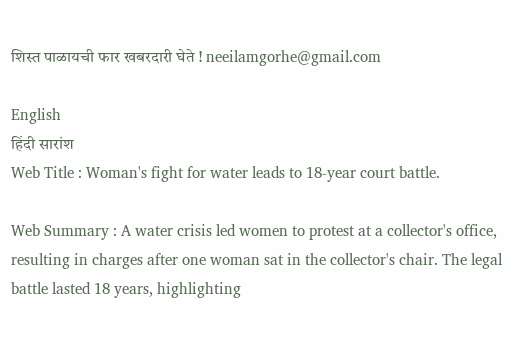शिस्त पाळायची फार खबरदारी घेते ! neeilamgorhe@gmail.com

English
हिंदी सारांश
Web Title : Woman's fight for water leads to 18-year court battle.

Web Summary : A water crisis led women to protest at a collector's office, resulting in charges after one woman sat in the collector's chair. The legal battle lasted 18 years, highlighting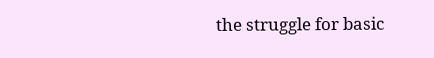the struggle for basic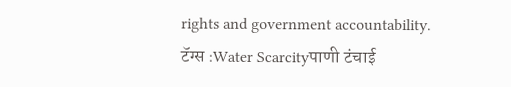rights and government accountability.
टॅग्स :Water Scarcityपाणी टंचाई